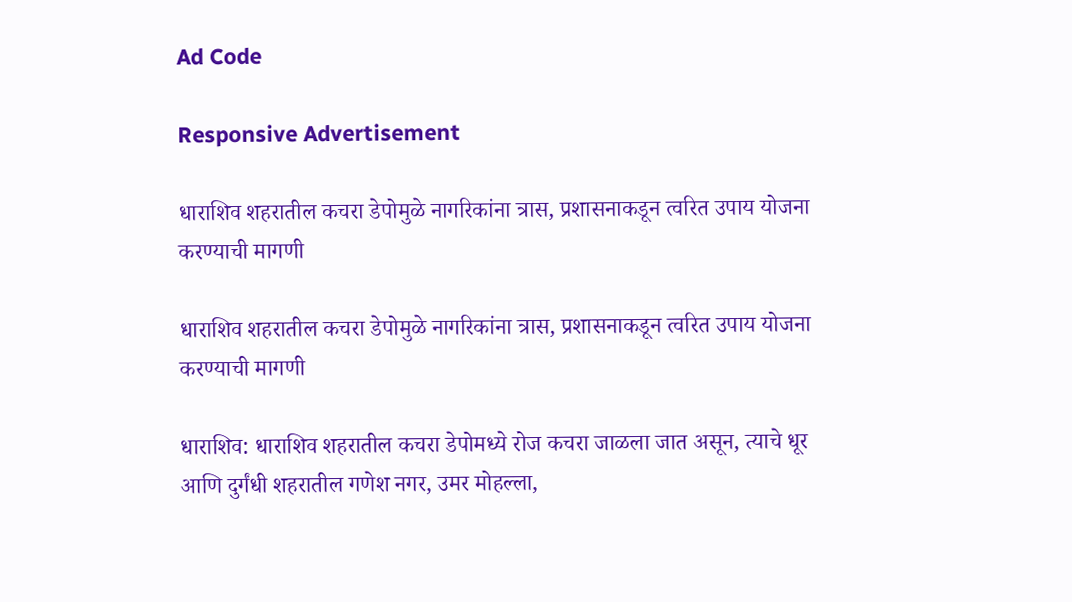Ad Code

Responsive Advertisement

धाराशिव शहरातील कचरा डेपोमुळे नागरिकांना त्रास, प्रशासनाकडून त्वरित उपाय योजना करण्याची मागणी

धाराशिव शहरातील कचरा डेपोमुळे नागरिकांना त्रास, प्रशासनाकडून त्वरित उपाय योजना करण्याची मागणी

धाराशिव: धाराशिव शहरातील कचरा डेपोमध्ये रोज कचरा जाळला जात असून, त्याचे धूर आणि दुर्गंधी शहरातील गणेश नगर, उमर मोहल्ला,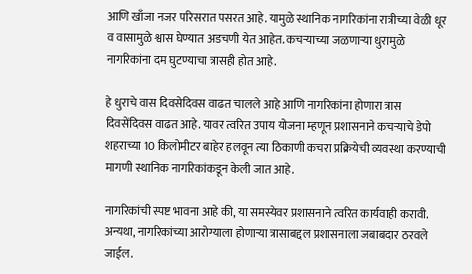आणि खाँजा नजर परिसरात पसरत आहे. यामुळे स्थानिक नागरिकांना रात्रीच्या वेळी धूर व वासामुळे श्वास घेण्यात अडचणी येत आहेत. कचऱ्याच्या जळणाऱ्या धुरामुळे नागरिकांना दम घुटण्याचा त्रासही होत आहे.

हे धुराचे वास दिवसेदिवस वाढत चालले आहे आणि नागरिकांना होणारा त्रास दिवसेंदिवस वाढत आहे. यावर त्वरित उपाय योजना म्हणून प्रशासनाने कचऱ्याचे डेपो शहराच्या 10 किलोमीटर बाहेर हलवून त्या ठिकाणी कचरा प्रक्रियेची व्यवस्था करण्याची मागणी स्थानिक नागरिकांकडून केली जात आहे.

नागरिकांची स्पष्ट भावना आहे की, या समस्येवर प्रशासनाने त्वरित कार्यवाही करावी. अन्यथा, नागरिकांच्या आरोग्याला होणाऱ्या त्रासाबद्दल प्रशासनाला जबाबदार ठरवले जाईल.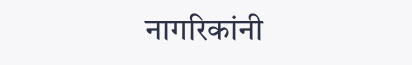नागरिकांनी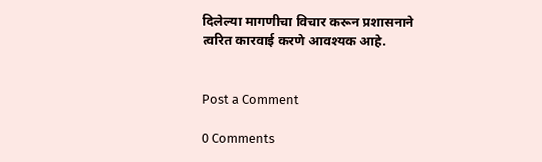दिलेल्या मागणीचा विचार करून प्रशासनाने त्वरित कारवाई करणे आवश्यक आहे.


Post a Comment

0 Comments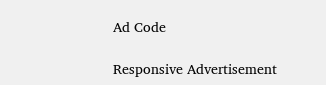Ad Code

Responsive Advertisement